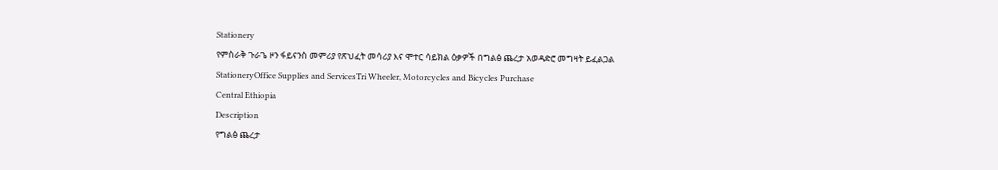Stationery
የምስራቅ ጉራጌ ዞን ፋይናንስ መምሪያ የጽህፈት መሳሪያ እና ሞተር ሳይክል ዕቃዎች በግልፅ ጨረታ አወዳድሮ መግዛት ይፈልጋል
StationeryOffice Supplies and ServicesTri Wheeler, Motorcycles and Bicycles Purchase
Central Ethiopia
Description
የግልፅ ጨረታ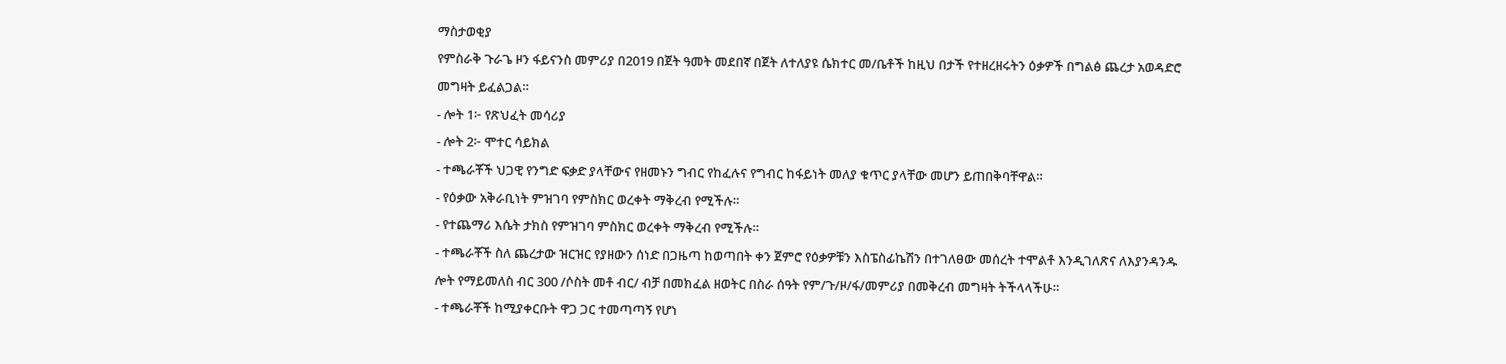ማስታወቂያ
የምስራቅ ጉራጌ ዞን ፋይናንስ መምሪያ በ2019 በጀት ዓመት መደበኛ በጀት ለተለያዩ ሴክተር መ/ቤቶች ከዚህ በታች የተዘረዘሩትን ዕቃዎች በግልፅ ጨረታ አወዳድሮ መግዛት ይፈልጋል።
- ሎት 1፦ የጽህፈት መሳሪያ
- ሎት 2፦ ሞተር ሳይክል
- ተጫራቾች ህጋዊ የንግድ ፍቃድ ያላቸውና የዘመኑን ግብር የከፈሉና የግብር ከፋይነት መለያ ቁጥር ያላቸው መሆን ይጠበቅባቸዋል።
- የዕቃው አቅራቢነት ምዝገባ የምስክር ወረቀት ማቅረብ የሚችሉ።
- የተጨማሪ እሴት ታክስ የምዝገባ ምስክር ወረቀት ማቅረብ የሚችሉ።
- ተጫራቾች ስለ ጨረታው ዝርዝር የያዘውን ሰነድ በጋዜጣ ከወጣበት ቀን ጀምሮ የዕቃዎቹን እስፔስፊኬሽን በተገለፀው መሰረት ተሞልቶ እንዲገለጽና ለእያንዳንዱ ሎት የማይመለስ ብር 300 /ሶስት መቶ ብር/ ብቻ በመክፈል ዘወትር በስራ ሰዓት የም/ጉ/ዞ/ፋ/መምሪያ በመቅረብ መግዛት ትችላላችሁ።
- ተጫራቾች ከሚያቀርቡት ዋጋ ጋር ተመጣጣኝ የሆነ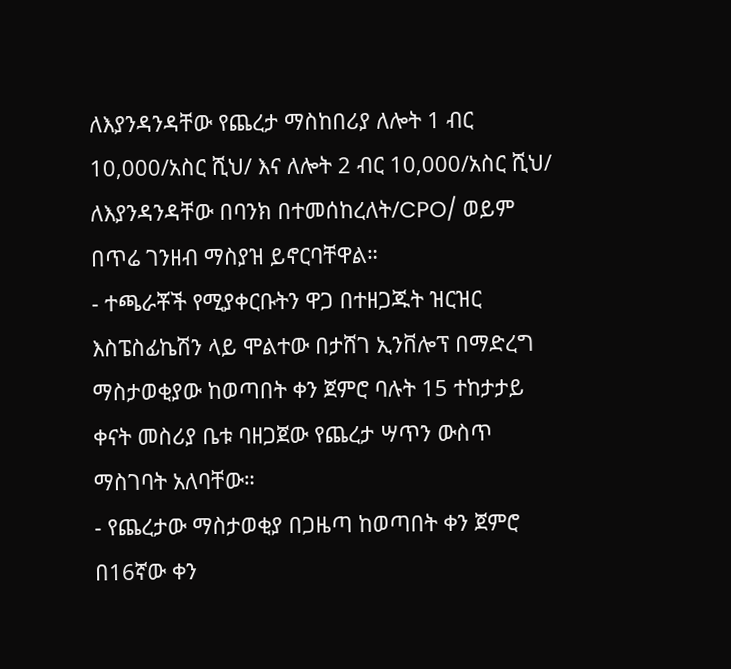ለእያንዳንዳቸው የጨረታ ማስከበሪያ ለሎት 1 ብር 10,000/አስር ሺህ/ እና ለሎት 2 ብር 10,000/አስር ሺህ/ ለእያንዳንዳቸው በባንክ በተመሰከረለት/CPO/ ወይም በጥሬ ገንዘብ ማስያዝ ይኖርባቸዋል።
- ተጫራቾች የሚያቀርቡትን ዋጋ በተዘጋጁት ዝርዝር እስፔስፊኬሽን ላይ ሞልተው በታሸገ ኢንቨሎፕ በማድረግ ማስታወቂያው ከወጣበት ቀን ጀምሮ ባሉት 15 ተከታታይ ቀናት መስሪያ ቤቱ ባዘጋጀው የጨረታ ሣጥን ውስጥ ማስገባት አለባቸው።
- የጨረታው ማስታወቂያ በጋዜጣ ከወጣበት ቀን ጀምሮ በ16ኛው ቀን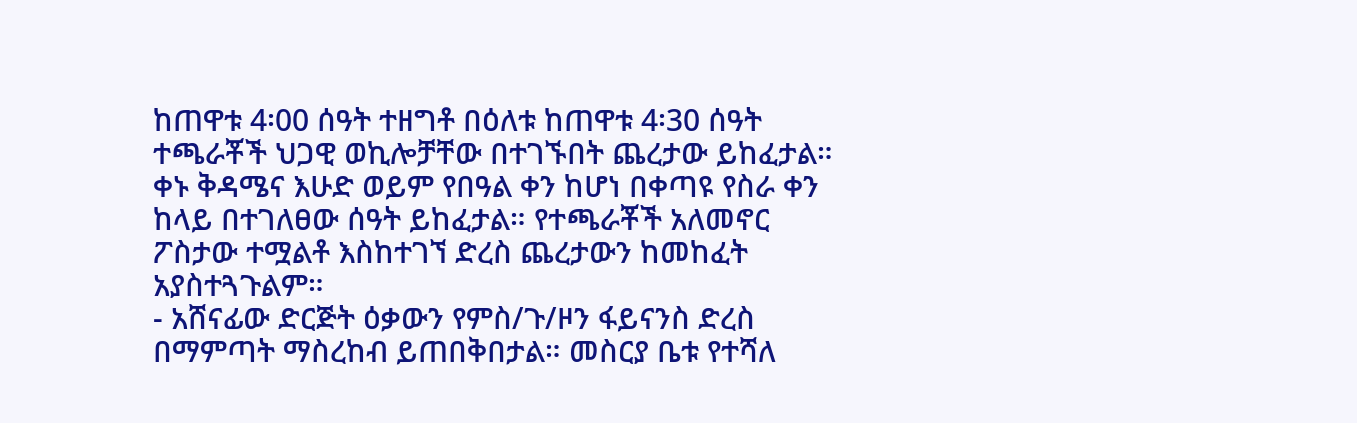ከጠዋቱ 4፡00 ሰዓት ተዘግቶ በዕለቱ ከጠዋቱ 4፡30 ሰዓት ተጫራቾች ህጋዊ ወኪሎቻቸው በተገኙበት ጨረታው ይከፈታል። ቀኑ ቅዳሜና እሁድ ወይም የበዓል ቀን ከሆነ በቀጣዩ የስራ ቀን ከላይ በተገለፀው ሰዓት ይከፈታል። የተጫራቾች አለመኖር ፖስታው ተሟልቶ እስከተገኘ ድረስ ጨረታውን ከመከፈት አያስተጓጉልም።
- አሸናፊው ድርጅት ዕቃውን የምስ/ጉ/ዞን ፋይናንስ ድረስ በማምጣት ማስረከብ ይጠበቅበታል። መስርያ ቤቱ የተሻለ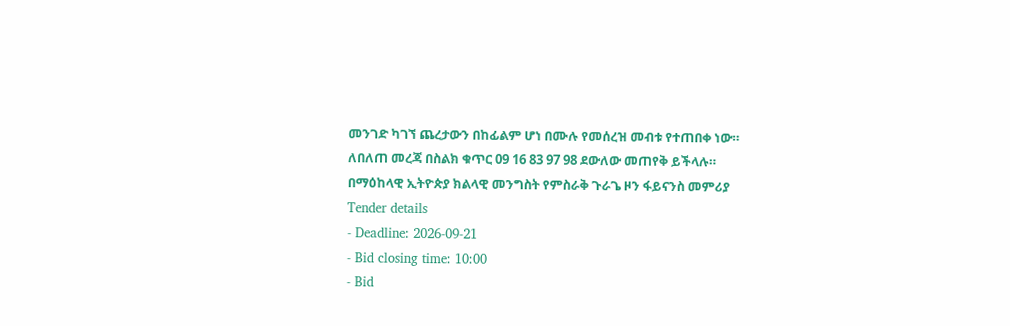መንገድ ካገኘ ጨረታውን በከፊልም ሆነ በሙሉ የመሰረዝ መብቱ የተጠበቀ ነው።
ለበለጠ መረጃ በስልክ ቁጥር 09 16 83 97 98 ደውለው መጠየቅ ይችላሉ።
በማዕከላዊ ኢትዮጵያ ክልላዊ መንግስት የምስራቅ ጉራጌ ዞን ፋይናንስ መምሪያ
Tender details
- Deadline: 2026-09-21
- Bid closing time: 10:00
- Bid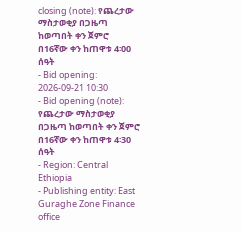closing (note): የጨረታው ማስታወቂያ በጋዜጣ ከወጣበት ቀን ጀምሮ በ16ኛው ቀን ከጠዋቱ 4፡00 ሰዓት
- Bid opening: 2026-09-21 10:30
- Bid opening (note): የጨረታው ማስታወቂያ በጋዜጣ ከወጣበት ቀን ጀምሮ በ16ኛው ቀን ከጠዋቱ 4፡30 ሰዓት
- Region: Central Ethiopia
- Publishing entity: East Guraghe Zone Finance office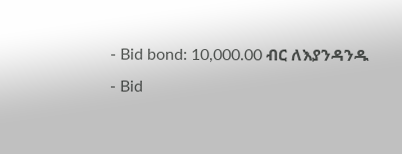- Bid bond: 10,000.00 ብር ለእያንዳንዱ
- Bid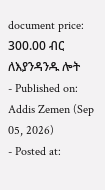document price: 300.00 ብር ለእያንዳንዱ ሎት
- Published on: Addis Zemen (Sep 05, 2026)
- Posted at: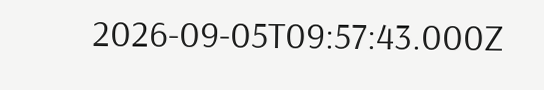2026-09-05T09:57:43.000Z